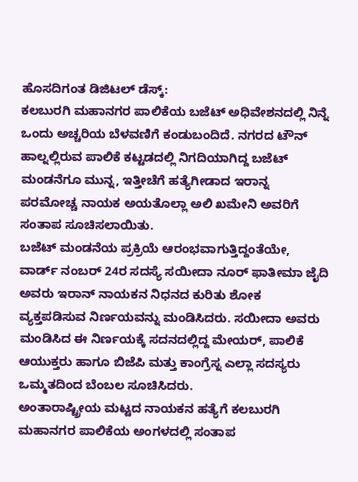ಹೊಸದಿಗಂತ ಡಿಜಿಟಲ್ ಡೆಸ್ಕ್:
ಕಲಬುರಗಿ ಮಹಾನಗರ ಪಾಲಿಕೆಯ ಬಜೆಟ್ ಅಧಿವೇಶನದಲ್ಲಿ ನಿನ್ನೆ ಒಂದು ಅಚ್ಚರಿಯ ಬೆಳವಣಿಗೆ ಕಂಡುಬಂದಿದೆ. ನಗರದ ಟೌನ್ ಹಾಲ್ನಲ್ಲಿರುವ ಪಾಲಿಕೆ ಕಟ್ಟಡದಲ್ಲಿ ನಿಗದಿಯಾಗಿದ್ದ ಬಜೆಟ್ ಮಂಡನೆಗೂ ಮುನ್ನ, ಇತ್ತೀಚೆಗೆ ಹತ್ಯೆಗೀಡಾದ ಇರಾನ್ನ ಪರಮೋಚ್ಚ ನಾಯಕ ಅಯತೊಲ್ಲಾ ಅಲಿ ಖಮೇನಿ ಅವರಿಗೆ ಸಂತಾಪ ಸೂಚಿಸಲಾಯಿತು.
ಬಜೆಟ್ ಮಂಡನೆಯ ಪ್ರಕ್ರಿಯೆ ಆರಂಭವಾಗುತ್ತಿದ್ದಂತೆಯೇ, ವಾರ್ಡ್ ನಂಬರ್ 24ರ ಸದಸ್ಯೆ ಸಯೀದಾ ನೂರ್ ಫಾತೀಮಾ ಜೈದಿ ಅವರು ಇರಾನ್ ನಾಯಕನ ನಿಧನದ ಕುರಿತು ಶೋಕ ವ್ಯಕ್ತಪಡಿಸುವ ನಿರ್ಣಯವನ್ನು ಮಂಡಿಸಿದರು. ಸಯೀದಾ ಅವರು ಮಂಡಿಸಿದ ಈ ನಿರ್ಣಯಕ್ಕೆ ಸದನದಲ್ಲಿದ್ದ ಮೇಯರ್, ಪಾಲಿಕೆ ಆಯುಕ್ತರು ಹಾಗೂ ಬಿಜೆಪಿ ಮತ್ತು ಕಾಂಗ್ರೆಸ್ನ ಎಲ್ಲಾ ಸದಸ್ಯರು ಒಮ್ಮತದಿಂದ ಬೆಂಬಲ ಸೂಚಿಸಿದರು.
ಅಂತಾರಾಷ್ಟ್ರೀಯ ಮಟ್ಟದ ನಾಯಕನ ಹತ್ಯೆಗೆ ಕಲಬುರಗಿ ಮಹಾನಗರ ಪಾಲಿಕೆಯ ಅಂಗಳದಲ್ಲಿ ಸಂತಾಪ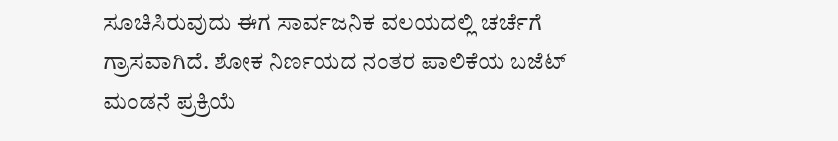ಸೂಚಿಸಿರುವುದು ಈಗ ಸಾರ್ವಜನಿಕ ವಲಯದಲ್ಲಿ ಚರ್ಚೆಗೆ ಗ್ರಾಸವಾಗಿದೆ. ಶೋಕ ನಿರ್ಣಯದ ನಂತರ ಪಾಲಿಕೆಯ ಬಜೆಟ್ ಮಂಡನೆ ಪ್ರಕ್ರಿಯೆ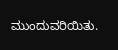ಮುಂದುವರಿಯಿತು.